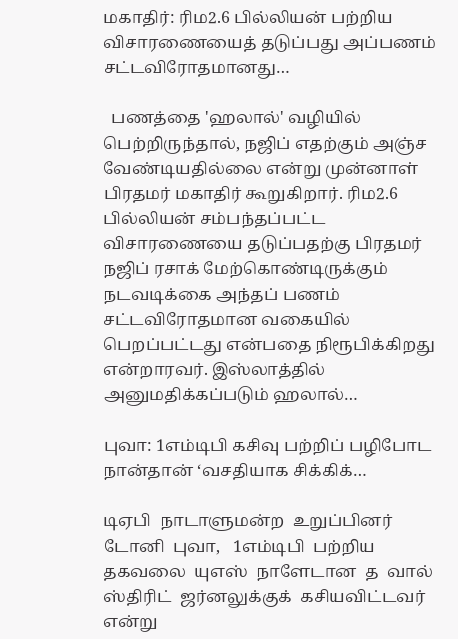மகாதிர்: ரிம2.6 பில்லியன் பற்றிய விசாரணையைத் தடுப்பது அப்பணம் சட்டவிரோதமானது…

  பணத்தை 'ஹலால்' வழியில் பெற்றிருந்தால், நஜிப் எதற்கும் அஞ்ச வேண்டியதில்லை என்று முன்னாள் பிரதமர் மகாதிர் கூறுகிறார். ரிம2.6 பில்லியன் சம்பந்தப்பட்ட விசாரணையை தடுப்பதற்கு பிரதமர் நஜிப் ரசாக் மேற்கொண்டிருக்கும் நடவடிக்கை அந்தப் பணம் சட்டவிரோதமான வகையில் பெறப்பட்டது என்பதை நிரூபிக்கிறது என்றாரவர். இஸ்லாத்தில் அனுமதிக்கப்படும் ஹலால்…

புவா: 1எம்டிபி கசிவு பற்றிப் பழிபோட நான்தான் ‘வசதியாக சிக்கிக்…

டிஏபி  நாடாளுமன்ற  உறுப்பினர்  டோனி  புவா,   1எம்டிபி  பற்றிய தகவலை  யுஎஸ்  நாளேடான  த  வால்  ஸ்திரிட்  ஜர்னலுக்குக்  கசியவிட்டவர்  என்று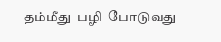தம்மீது  பழி  போடுவது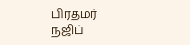பிரதமர்  நஜிப்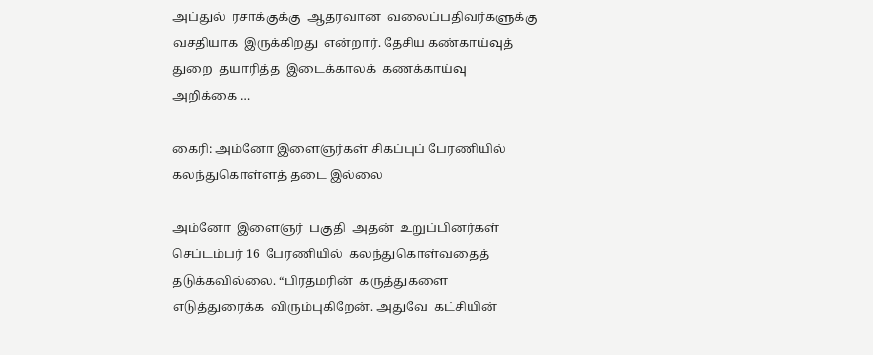அப்துல்  ரசாக்குக்கு  ஆதரவான  வலைப்பதிவர்களுக்கு வசதியாக  இருக்கிறது  என்றார். தேசிய கண்காய்வுத்  துறை  தயாரித்த  இடைக்காலக்  கணக்காய்வு  அறிக்கை …

கைரி: அம்னோ இளைஞர்கள் சிகப்புப் பேரணியில் கலந்துகொள்ளத் தடை இல்லை

அம்னோ  இளைஞர்  பகுதி  அதன்  உறுப்பினர்கள்  செப்டம்பர் 16  பேரணியில்  கலந்துகொள்வதைத்  தடுக்கவில்லை. “பிரதமரின்  கருத்துகளை  எடுத்துரைக்க  விரும்புகிறேன். அதுவே  கட்சியின்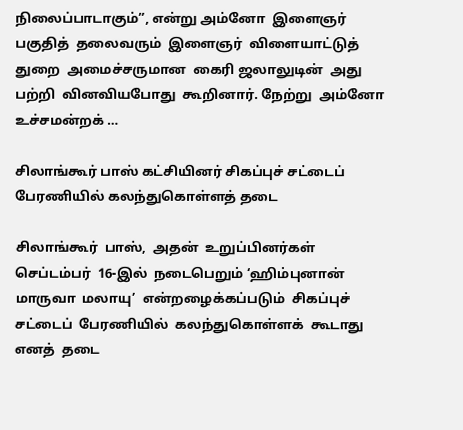நிலைப்பாடாகும்”, என்று அம்னோ  இளைஞர்  பகுதித்  தலைவரும்  இளைஞர்  விளையாட்டுத்  துறை  அமைச்சருமான  கைரி ஜலாலுடின்  அது பற்றி  வினவியபோது  கூறினார். நேற்று  அம்னோ  உச்சமன்றக் …

சிலாங்கூர் பாஸ் கட்சியினர் சிகப்புச் சட்டைப் பேரணியில் கலந்துகொள்ளத் தடை

சிலாங்கூர்  பாஸ்,  அதன்  உறுப்பினர்கள்  செப்டம்பர்  16-இல்  நடைபெறும் ‘ஹிம்புனான்  மாருவா  மலாயு’  என்றழைக்கப்படும்  சிகப்புச்  சட்டைப்  பேரணியில்  கலந்துகொள்ளக்  கூடாது  எனத்  தடை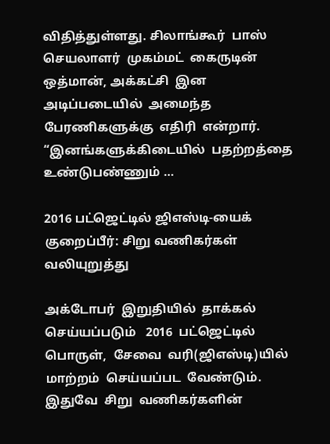விதித்துள்ளது. சிலாங்கூர்  பாஸ்  செயலாளர்  முகம்மட்  கைருடின்  ஒத்மான், அக்கட்சி  இன  அடிப்படையில்  அமைந்த  பேரணிகளுக்கு  எதிரி  என்றார். “இனங்களுக்கிடையில்  பதற்றத்தை  உண்டுபண்ணும் …

2016 பட்ஜெட்டில் ஜிஎஸ்டி-யைக் குறைப்பீர்: சிறு வணிகர்கள் வலியுறுத்து

அக்டோபர்  இறுதியில்  தாக்கல்  செய்யப்படும்   2016  பட்ஜெட்டில்  பொருள்,  சேவை  வரி(ஜிஎஸ்டி)யில்  மாற்றம்  செய்யப்பட  வேண்டும். இதுவே  சிறு  வணிகர்களின்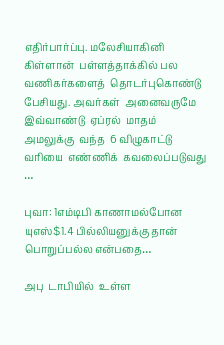எதிர்பார்ப்பு. மலேசியாகினி  கிள்ளான்  பள்ளத்தாக்கில் பல  வணிகர்களைத்  தொடர்புகொண்டு  பேசியது. அவர்கள்  அனைவருமே  இவ்வாண்டு  ஏப்ரல்  மாதம்  அமலுக்கு  வந்த  6 விழுகாட்டு வரியை  எண்ணிக்  கவலைப்படுவது …

புவா: 1எம்டிபி காணாமல்போன யுஎஸ்$1.4 பில்லியனுக்கு தான் பொறுப்பல்ல என்பதை…

அபு  டாபியில்  உள்ள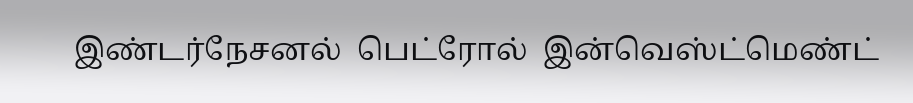இண்டர்நேசனல்  பெட்ரோல்  இன்வெஸ்ட்மெண்ட்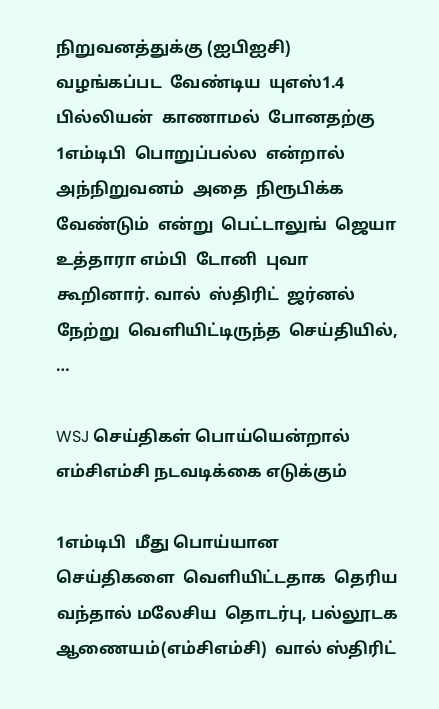நிறுவனத்துக்கு (ஐபிஐசி)  வழங்கப்பட  வேண்டிய  யுஎஸ்1.4 பில்லியன்  காணாமல்  போனதற்கு  1எம்டிபி  பொறுப்பல்ல  என்றால்  அந்நிறுவனம்  அதை  நிரூபிக்க  வேண்டும்  என்று  பெட்டாலுங்  ஜெயா  உத்தாரா எம்பி  டோனி  புவா  கூறினார். வால்  ஸ்திரிட்  ஜர்னல் நேற்று  வெளியிட்டிருந்த  செய்தியில், …

WSJ செய்திகள் பொய்யென்றால் எம்சிஎம்சி நடவடிக்கை எடுக்கும்

1எம்டிபி  மீது பொய்யான  செய்திகளை  வெளியிட்டதாக  தெரிய  வந்தால் மலேசிய  தொடர்பு, பல்லூடக  ஆணையம்(எம்சிஎம்சி)  வால் ஸ்திரிட்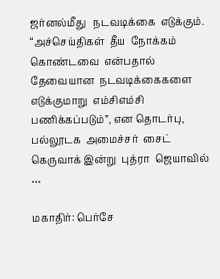ஜர்னல்மீது   நடவடிக்கை  எடுக்கும். “அச்செய்திகள்  தீய  நோக்கம்  கொண்டவை  என்பதால்  தேவையான  நடவடிக்கைகளை  எடுக்குமாறு  எம்சிஎம்சி  பணிக்கப்படும்”, என தொடர்பு,  பல்லூடக  அமைச்சர்  சைட்  கெருவாக் இன்று  புத்ரா  ஜெயாவில் …

மகாதிர்: பெர்சே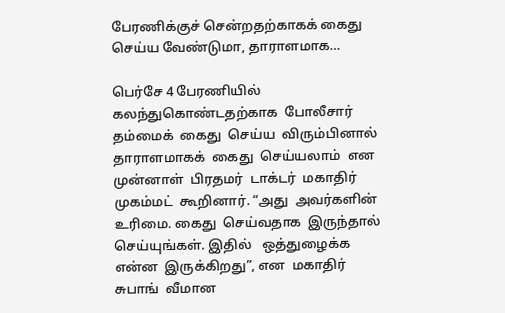பேரணிக்குச் சென்றதற்காகக் கைது செய்ய வேண்டுமா, தாராளமாக…

பெர்சே 4 பேரணியில்  கலந்துகொண்டதற்காக  போலீசார்  தம்மைக்  கைது  செய்ய  விரும்பினால்  தாராளமாகக்  கைது  செய்யலாம்  என  முன்னாள்  பிரதமர்  டாக்டர்  மகாதிர்  முகம்மட்  கூறினார். “அது  அவர்களின்  உரிமை. கைது  செய்வதாக  இருந்தால் செய்யுங்கள். இதில்   ஒத்துழைக்க   என்ன  இருக்கிறது”, என  மகாதிர்  சுபாங்  வீமான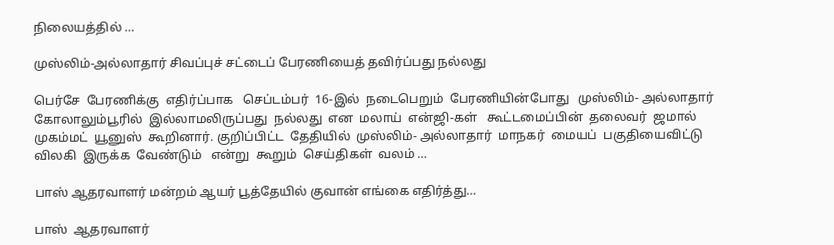நிலையத்தில் …

முஸ்லிம்-அல்லாதார் சிவப்புச் சட்டைப் பேரணியைத் தவிர்ப்பது நல்லது

பெர்சே  பேரணிக்கு  எதிர்ப்பாக   செப்டம்பர்  16-இல்  நடைபெறும்  பேரணியின்போது   முஸ்லிம்- அல்லாதார்  கோலாலும்பூரில்  இல்லாமலிருப்பது  நல்லது  என  மலாய்  என்ஜி-கள்   கூட்டமைப்பின்  தலைவர்  ஜமால்  முகம்மட்  யூனுஸ்  கூறினார். குறிப்பிட்ட  தேதியில்  முஸ்லிம்- அல்லாதார்  மாநகர்  மையப்  பகுதியைவிட்டு  விலகி  இருக்க  வேண்டும்   என்று  கூறும்  செய்திகள்  வலம் …

பாஸ் ஆதரவாளர் மன்றம் ஆயர் பூத்தேயில் குவான் எங்கை எதிர்த்து…

பாஸ்  ஆதரவாளர்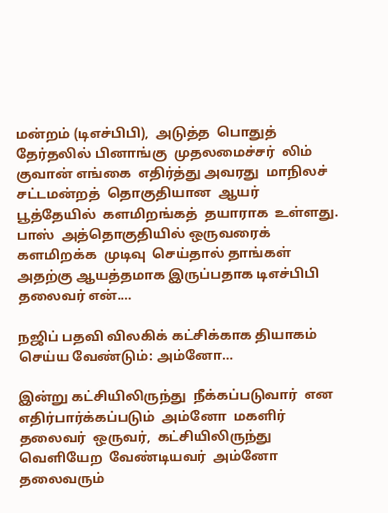மன்றம் (டிஎச்பிபி),  அடுத்த  பொதுத்  தேர்தலில் பினாங்கு  முதலமைச்சர்  லிம்  குவான் எங்கை  எதிர்த்து அவரது  மாநிலச்  சட்டமன்றத்  தொகுதியான  ஆயர்  பூத்தேயில்  களமிறங்கத்  தயாராக  உள்ளது. பாஸ்  அத்தொகுதியில் ஒருவரைக்  களமிறக்க  முடிவு  செய்தால் தாங்கள்  அதற்கு ஆயத்தமாக இருப்பதாக டிஎச்பிபி  தலைவர் என்.…

நஜிப் பதவி விலகிக் கட்சிக்காக தியாகம் செய்ய வேண்டும்: அம்னோ…

இன்று கட்சியிலிருந்து  நீக்கப்படுவார்  என  எதிர்பார்க்கப்படும்  அம்னோ  மகளிர்  தலைவர்  ஒருவர்,  கட்சியிலிருந்து  வெளியேற  வேண்டியவர்  அம்னோ  தலைவரும்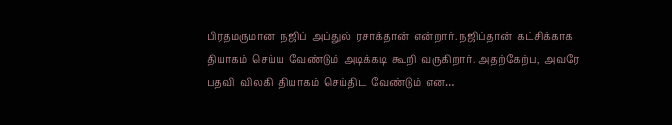பிரதமருமான  நஜிப்  அப்துல்  ரசாக்தான்  என்றார். நஜிப்தான்  கட்சிக்காக  தியாகம்  செய்ய  வேண்டும்  அடிக்கடி  கூறி  வருகிறார். அதற்கேற்ப,  அவரே  பதவி  விலகி  தியாகம்  செய்திட  வேண்டும்  என…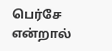பெர்சே என்றால்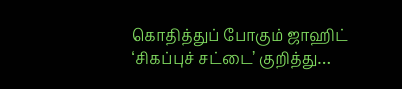கொதித்துப் போகும் ஜாஹிட் ‘சிகப்புச் சட்டை’ குறித்து…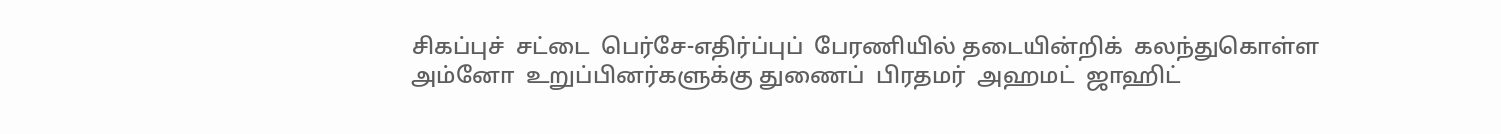சிகப்புச்  சட்டை  பெர்சே-எதிர்ப்புப்  பேரணியில் தடையின்றிக்  கலந்துகொள்ள  அம்னோ  உறுப்பினர்களுக்கு துணைப்  பிரதமர்  அஹமட்  ஜாஹிட்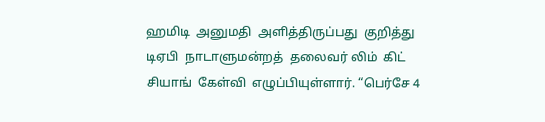ஹமிடி  அனுமதி  அளித்திருப்பது  குறித்து  டிஏபி  நாடாளுமன்றத்  தலைவர் லிம்  கிட்  சியாங்  கேள்வி  எழுப்பியுள்ளார். “பெர்சே 4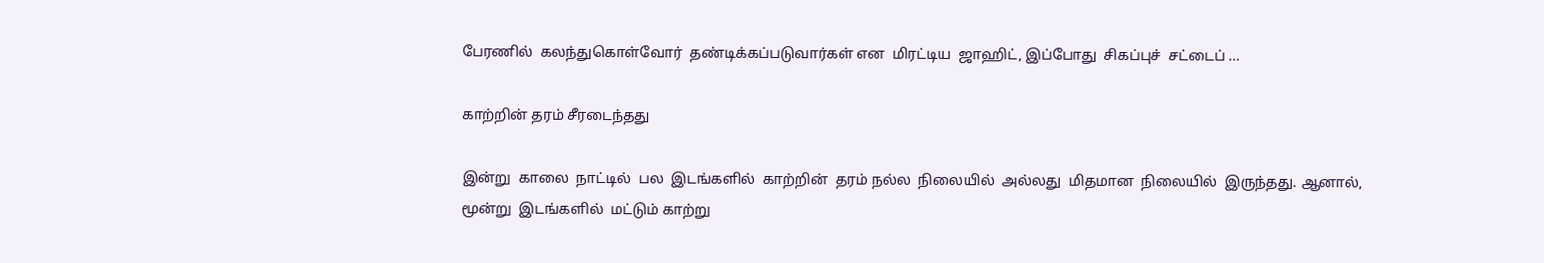பேரணில்  கலந்துகொள்வோர்  தண்டிக்கப்படுவார்கள் என  மிரட்டிய  ஜாஹிட், இப்போது  சிகப்புச்  சட்டைப் …

காற்றின் தரம் சீரடைந்தது

இன்று  காலை  நாட்டில்  பல  இடங்களில்  காற்றின்  தரம் நல்ல  நிலையில்  அல்லது  மிதமான  நிலையில்  இருந்தது. ஆனால்,  மூன்று  இடங்களில்  மட்டும் காற்று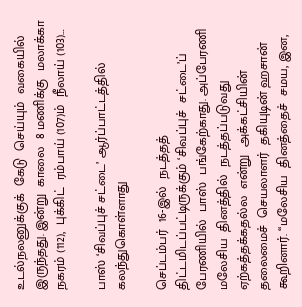உடல்நலனுக்குக்  கேடு  செய்யும்  வகையில்  இருந்தது. இன்று  காலை  8 மணிக்கு  மலாக்கா  நகரம் (112),  புக்கிட்  ரம்பாய் (107)ம்  நீலாய் (103)…

பாஸ் ‘சிவப்புச் சட்டை’ ஆர்ப்பாட்டத்தில் கலந்துகொள்ளாது

செப்டம்பர்  16-இல்  நடத்தத்  திட்டமிடப்பட்டிருக்கும் ‘சிவப்புச்  சட்டை’ப்  பேரணியில்  பாஸ்  பங்கேற்காது. அப்பேரணி   மலேசிய  தினத்தில்  நடத்தப்படுவது  ஏற்கத்தக்கதல்ல  என்று  அக்கட்சியின்  தலைமைச்  செயலாளர்  தகியுடின் ஹசான்  கூறினார். “மலேசிய  தினத்தைச்  சமய, இன,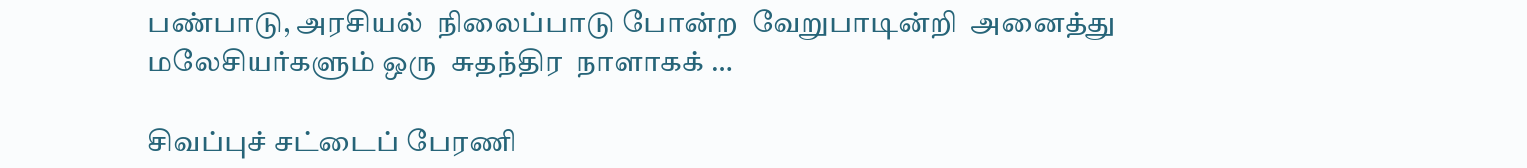பண்பாடு, அரசியல்  நிலைப்பாடு போன்ற  வேறுபாடின்றி  அனைத்து  மலேசியர்களும் ஒரு  சுதந்திர  நாளாகக் …

சிவப்புச் சட்டைப் பேரணி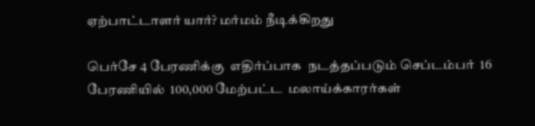ஏற்பாட்டாளர் யார்? மர்மம் நீடிக்கிறது

பெர்சே 4 பேரணிக்கு  எதிர்ப்பாக  நடத்தப்படும் செப்டம்பர்  16  பேரணியில்  100,000 மேற்பட்ட  மலாய்க்காரர்கள்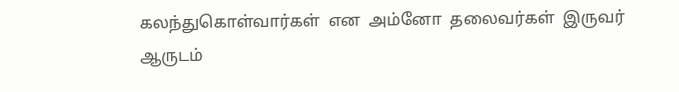கலந்துகொள்வார்கள்  என  அம்னோ  தலைவர்கள்  இருவர்  ஆருடம்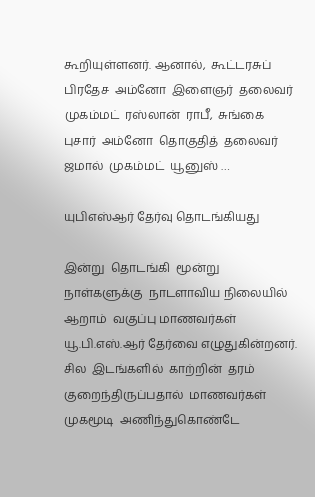கூறியுள்ளனர். ஆனால்,  கூட்டரசுப்  பிரதேச  அம்னோ  இளைஞர்  தலைவர்  முகம்மட்  ரஸ்லான்  ராபீ,  சுங்கை  புசார்  அம்னோ  தொகுதித்  தலைவர்  ஜமால்  முகம்மட்  யூனுஸ் …

யுபிஎஸ்ஆர் தேர்வு தொடங்கியது

இன்று  தொடங்கி  மூன்று  நாள்களுக்கு  நாடளாவிய நிலையில்  ஆறாம்  வகுப்பு மாணவர்கள்  யூ.பி.எஸ்.ஆர் தேர்வை எழுதுகின்றனர். சில  இடங்களில்  காற்றின்  தரம்  குறைந்திருப்பதால்  மாணவர்கள் முகமூடி  அணிந்துகொண்டே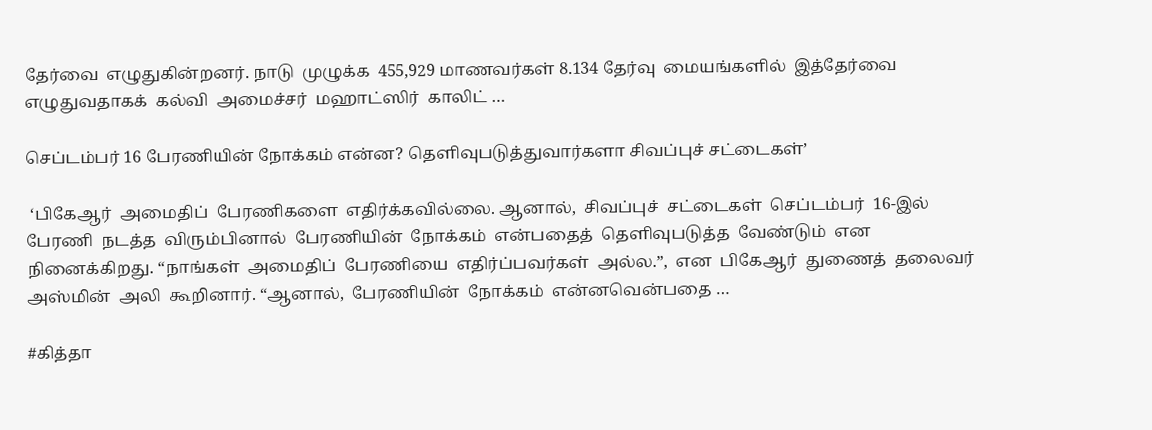தேர்வை  எழுதுகின்றனர். நாடு  முழுக்க  455,929 மாணவர்கள் 8.134 தேர்வு  மையங்களில்  இத்தேர்வை  எழுதுவதாகக்  கல்வி  அமைச்சர்  மஹாட்ஸிர்  காலிட் …

செப்டம்பர் 16 பேரணியின் நோக்கம் என்ன? தெளிவுபடுத்துவார்களா சிவப்புச் சட்டைகள்’

 ‘பிகேஆர்  அமைதிப்  பேரணிகளை  எதிர்க்கவில்லை. ஆனால்,  சிவப்புச்  சட்டைகள்  செப்டம்பர்  16-இல்  பேரணி  நடத்த  விரும்பினால்  பேரணியின்  நோக்கம்  என்பதைத்  தெளிவுபடுத்த  வேண்டும்  என  நினைக்கிறது. “நாங்கள்  அமைதிப்  பேரணியை  எதிர்ப்பவர்கள்  அல்ல.”,  என  பிகேஆர்  துணைத்  தலைவர்  அஸ்மின்  அலி  கூறினார். “ஆனால்,  பேரணியின்  நோக்கம்  என்னவென்பதை …

#கித்தா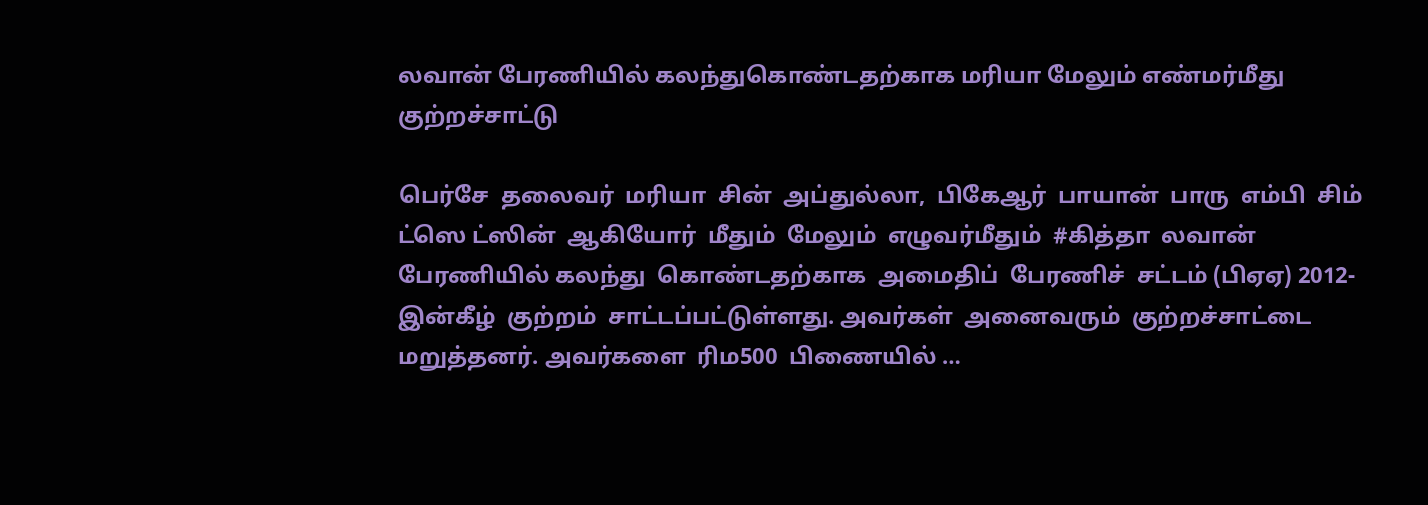லவான் பேரணியில் கலந்துகொண்டதற்காக மரியா மேலும் எண்மர்மீது குற்றச்சாட்டு

பெர்சே  தலைவர்  மரியா  சின்  அப்துல்லா,  பிகேஆர்  பாயான்  பாரு  எம்பி  சிம்  ட்ஸெ ட்ஸின்  ஆகியோர்  மீதும்  மேலும்  எழுவர்மீதும்  #கித்தா  லவான்  பேரணியில் கலந்து  கொண்டதற்காக  அமைதிப்  பேரணிச்  சட்டம் (பிஏஏ) 2012-இன்கீழ்  குற்றம்  சாட்டப்பட்டுள்ளது. அவர்கள்  அனைவரும்  குற்றச்சாட்டை மறுத்தனர். அவர்களை  ரிம500  பிணையில் …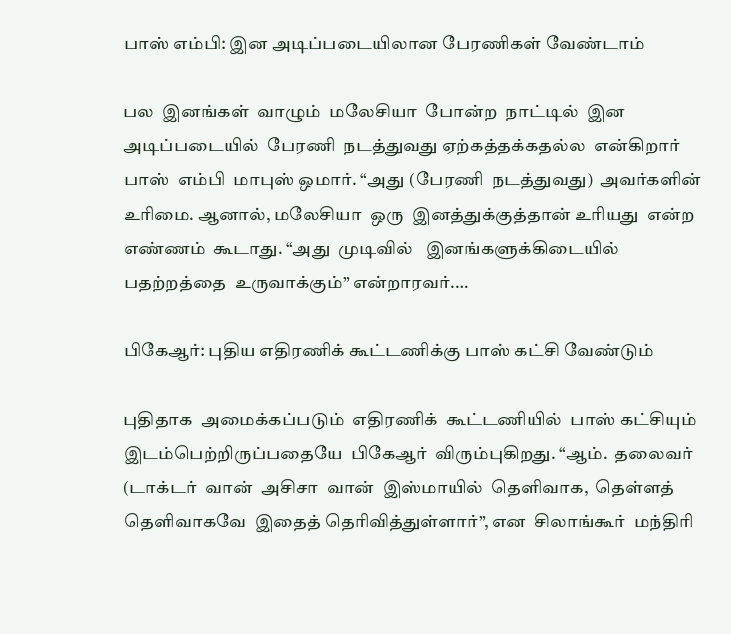பாஸ் எம்பி: இன அடிப்படையிலான பேரணிகள் வேண்டாம்

பல  இனங்கள்  வாழும்  மலேசியா  போன்ற  நாட்டில்  இன  அடிப்படையில்  பேரணி  நடத்துவது ஏற்கத்தக்கதல்ல  என்கிறார்  பாஸ்  எம்பி  மாபுஸ் ஒமார். “அது (பேரணி  நடத்துவது)  அவர்களின்  உரிமை. ஆனால், மலேசியா  ஒரு  இனத்துக்குத்தான் உரியது  என்ற  எண்ணம்  கூடாது. “அது  முடிவில்   இனங்களுக்கிடையில்  பதற்றத்தை  உருவாக்கும்” என்றாரவர்.…

பிகேஆர்: புதிய எதிரணிக் கூட்டணிக்கு பாஸ் கட்சி வேண்டும்

புதிதாக  அமைக்கப்படும்  எதிரணிக்  கூட்டணியில்  பாஸ் கட்சியும்  இடம்பெற்றிருப்பதையே  பிகேஆர்  விரும்புகிறது. “ஆம்.  தலைவர் (டாக்டர்  வான்  அசிசா  வான்  இஸ்மாயில்  தெளிவாக,  தெள்ளத்  தெளிவாகவே  இதைத் தெரிவித்துள்ளார்”, என  சிலாங்கூர்  மந்திரி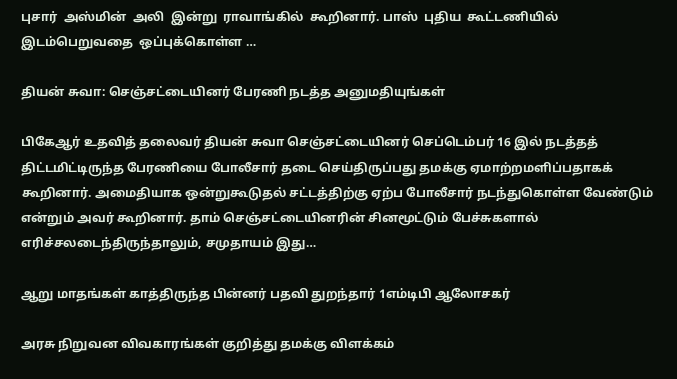புசார்  அஸ்மின்  அலி  இன்று  ராவாங்கில்  கூறினார். பாஸ்  புதிய  கூட்டணியில்  இடம்பெறுவதை  ஒப்புக்கொள்ள …

தியன் சுவா: செஞ்சட்டையினர் பேரணி நடத்த அனுமதியுங்கள்

பிகேஆர் உதவித் தலைவர் தியன் சுவா செஞ்சட்டையினர் செப்டெம்பர் 16 இல் நடத்தத் திட்டமிட்டிருந்த பேரணியை போலீசார் தடை செய்திருப்பது தமக்கு ஏமாற்றமளிப்பதாகக் கூறினார். அமைதியாக ஒன்றுகூடுதல் சட்டத்திற்கு ஏற்ப போலீசார் நடந்துகொள்ள வேண்டும் என்றும் அவர் கூறினார். தாம் செஞ்சட்டையினரின் சினமூட்டும் பேச்சுகளால் எரிச்சலடைந்திருந்தாலும், சமுதாயம் இது…

ஆறு மாதங்கள் காத்திருந்த பின்னர் பதவி துறந்தார் 1எம்டிபி ஆலோசகர்

அரசு நிறுவன விவகாரங்கள் குறித்து தமக்கு விளக்கம்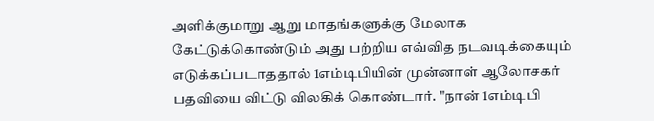அளிக்குமாறு ஆறு மாதங்களுக்கு மேலாக கேட்டுக்கொண்டும் அது பற்றிய எவ்வித நடவடிக்கையும் எடுக்கப்படாததால் 1எம்டிபியின் முன்னாள் ஆலோசகர் பதவியை விட்டு விலகிக் கொண்டார். "நான் 1எம்டிபி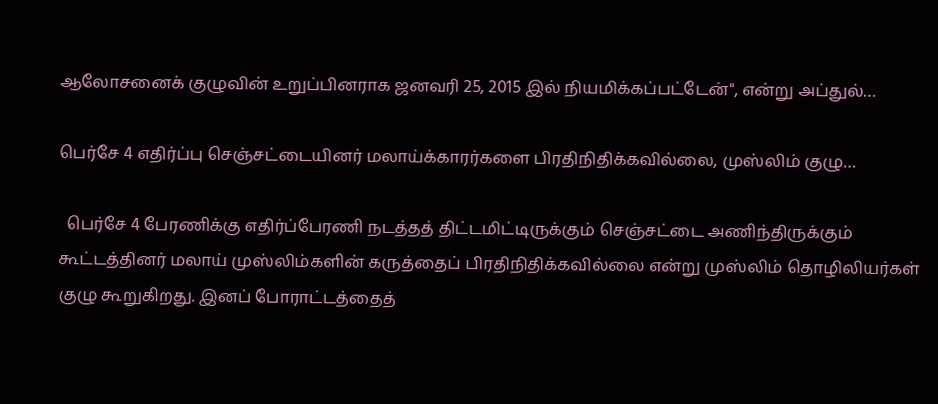ஆலோசனைக் குழுவின் உறுப்பினராக ஜனவரி 25, 2015 இல் நியமிக்கப்பட்டேன்", என்று அப்துல்…

பெர்சே 4 எதிர்ப்பு செஞ்சட்டையினர் மலாய்க்காரர்களை பிரதிநிதிக்கவில்லை, முஸ்லிம் குழு…

  பெர்சே 4 பேரணிக்கு எதிர்ப்பேரணி நடத்தத் திட்டமிட்டிருக்கும் செஞ்சட்டை அணிந்திருக்கும் கூட்டத்தினர் மலாய் முஸ்லிம்களின் கருத்தைப் பிரதிநிதிக்கவில்லை என்று முஸ்லிம் தொழிலியர்கள் குழு கூறுகிறது. இனப் போராட்டத்தைத்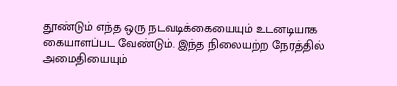தூண்டும் எந்த ஒரு நடவடிக்கையையும் உடனடியாக கையாளப்பட வேண்டும். இந்த நிலையற்ற நேரத்தில் அமைதியையும்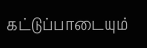கட்டுப்பாடையும்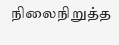நிலைநிறுத்த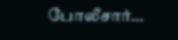போலீசார்…